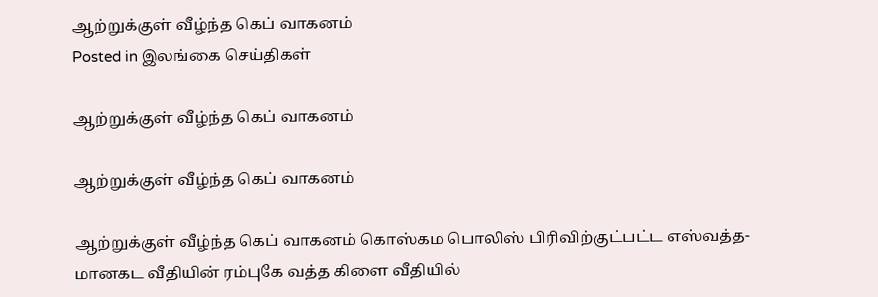ஆற்றுக்குள் வீழ்ந்த கெப் வாகனம்
Posted in இலங்கை செய்திகள்

ஆற்றுக்குள் வீழ்ந்த கெப் வாகனம்

ஆற்றுக்குள் வீழ்ந்த கெப் வாகனம்

ஆற்றுக்குள் வீழ்ந்த கெப் வாகனம் கொஸ்கம பொலிஸ் பிரிவிற்குட்பட்ட எஸ்வத்த-மானகட வீதியின் ரம்புகே வத்த கிளை வீதியில்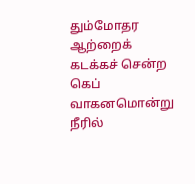தும்மோதர ஆற்றைக் கடக்கச் சென்ற கெப் வாகனமொன்று நீரில்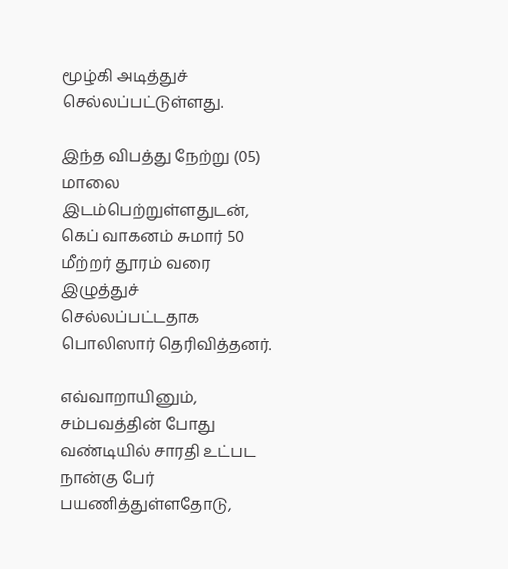மூழ்கி அடித்துச் செல்லப்பட்டுள்ளது.

இந்த விபத்து நேற்று (05) மாலை இடம்பெற்றுள்ளதுடன், கெப் வாகனம் சுமார் 50 மீற்றர் தூரம் வரை இழுத்துச் செல்லப்பட்டதாக பொலிஸார் தெரிவித்தனர்.

எவ்வாறாயினும், சம்பவத்தின் போது வண்டியில் சாரதி உட்பட நான்கு பேர் பயணித்துள்ளதோடு,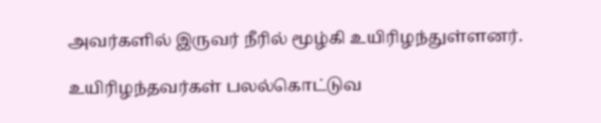அவர்களில் இருவர் நீரில் மூழ்கி உயிரிழந்துள்ளனர்.

உயிரிழந்தவர்கள் பலல்கொட்டுவ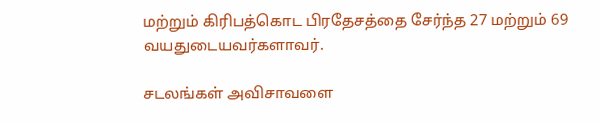மற்றும் கிரிபத்கொட பிரதேசத்தை சேர்ந்த 27 மற்றும் 69 வயதுடையவர்களாவர்.

சடலங்கள் அவிசாவளை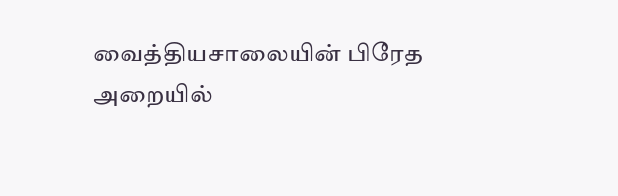வைத்தியசாலையின் பிரேத அறையில்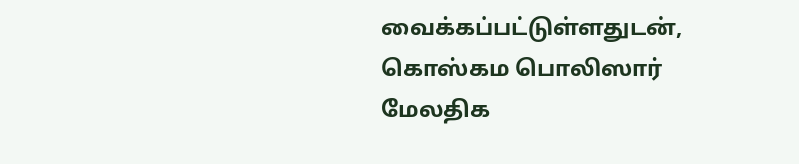வைக்கப்பட்டுள்ளதுடன், கொஸ்கம பொலிஸார் மேலதிக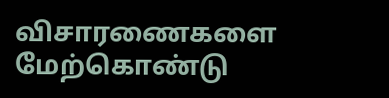விசாரணைகளை மேற்கொண்டு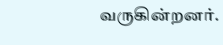வருகின்றனர்.